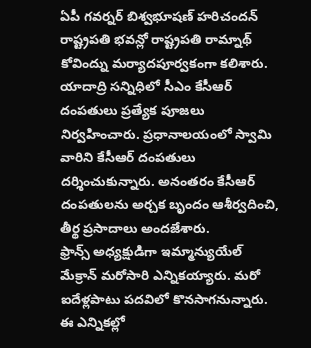ఏపీ గవర్నర్ బిశ్వభూషణ్ హరిచందన్ రాష్ట్రపతి భవన్లో రాష్ట్రపతి రామ్నాథ్ కోవింద్ను మర్యాదపూర్వకంగా కలిశారు.
యాదాద్రి సన్నిధిలో సీఎం కేసీఆర్ దంపతులు ప్రత్యేక పూజలు నిర్వహించారు. ప్రధానాలయంలో స్వామి వారిని కేసీఆర్ దంపతులు దర్శించుకున్నారు. అనంతరం కేసీఆర్ దంపతులను అర్చక బృందం ఆశీర్వదించి, తీర్థ ప్రసాదాలు అందజేశారు.
ఫ్రాన్స్ అధ్యక్షుడిగా ఇమ్మాన్యుయేల్ మేక్రాన్ మరోసారి ఎన్నికయ్యారు. మరో ఐదేళ్లపాటు పదవిలో కొనసాగనున్నారు. ఈ ఎన్నికల్లో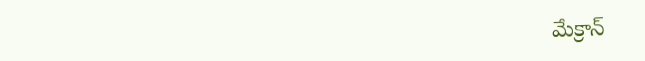మేక్రాన్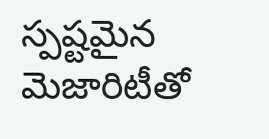స్పష్టమైన మెజారిటీతో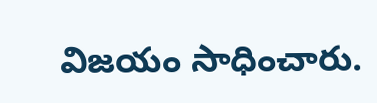విజయం సాధించారు.